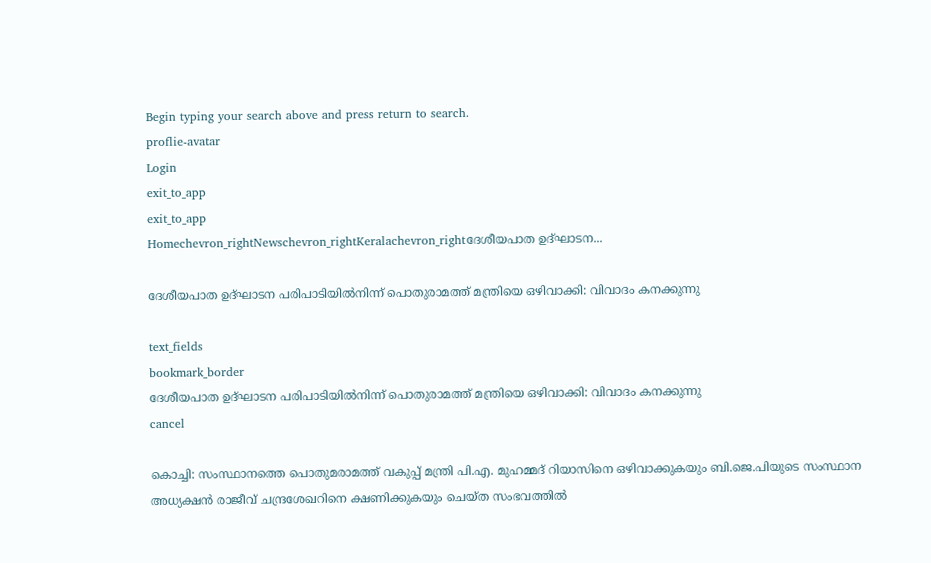Begin typing your search above and press return to search.
proflie-avatar
Login
exit_to_app
exit_to_app
Homechevron_rightNewschevron_rightKeralachevron_rightദേശീയപാത ഉദ്ഘാടന...

ദേശീയപാത ഉദ്ഘാടന പരിപാടിയിൽനിന്ന് പൊതുരാമത്ത് മന്ത്രിയെ ഒഴിവാക്കി: വിവാദം കനക്കുന്നു

text_fields
bookmark_border
ദേശീയപാത ഉദ്ഘാടന പരിപാടിയിൽനിന്ന് പൊതുരാമത്ത് മന്ത്രിയെ ഒഴിവാക്കി: വിവാദം കനക്കുന്നു
cancel

കൊച്ചി: സംസ്ഥാനത്തെ പൊതുമരാമത്ത് വകുപ്പ് മന്ത്രി പി.എ. മുഹമ്മദ് റിയാസിനെ ഒഴിവാക്കുകയും ബി.ജെ.പിയുടെ സംസ്ഥാന അധ്യക്ഷൻ രാജീവ് ചന്ദ്രശേഖറിനെ ക്ഷണിക്കുകയും ചെയ്ത സംഭവത്തിൽ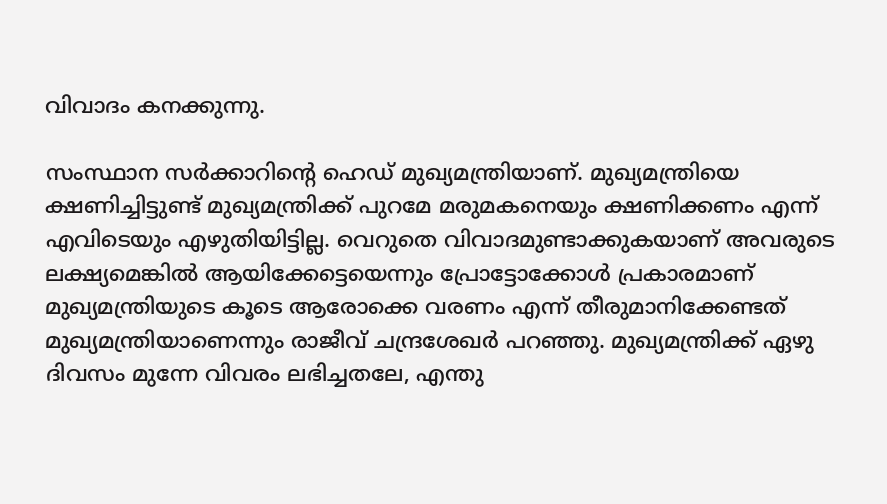വിവാദം കനക്കുന്നു.

സംസ്ഥാന സർക്കാറിന്റെ ഹെഡ് മുഖ്യമന്ത്രിയാണ്. മുഖ്യമന്ത്രിയെ ക്ഷണിച്ചിട്ടുണ്ട് മുഖ്യമന്ത്രിക്ക് പുറമേ മരുമകനെയും ക്ഷണിക്കണം എന്ന് എവിടെയും എഴുതിയിട്ടില്ല. വെറുതെ വിവാദമുണ്ടാക്കുകയാണ് അവരുടെ ലക്ഷ്യമെങ്കിൽ ആയിക്കേട്ടെയെന്നും പ്രോട്ടോക്കോൾ പ്രകാരമാണ് മുഖ്യമന്ത്രിയുടെ കൂടെ ആരോക്കെ വരണം എന്ന് തീരുമാനിക്കേണ്ടത് മുഖ്യമന്ത്രിയാണെന്നും രാജീവ് ചന്ദ്രശേഖർ പറഞ്ഞു. മുഖ്യമന്ത്രിക്ക് ഏഴു ദിവസം മുന്നേ വിവരം ലഭിച്ചതലേ, എന്തു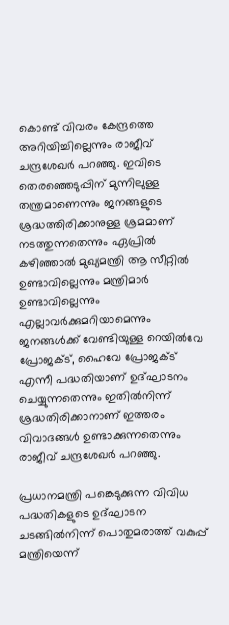കൊണ്ട് വിവരം കേന്ദ്രത്തെ അ‍റിയിച്ചില്ലെന്നും രാജീവ് ചന്ദ്രശേഖർ പറഞ്ഞു. ഇവിടെ തെരഞ്ഞെടുപ്പിന് മുന്നിലുള്ള തന്ത്രമാണെന്നും ജനങ്ങളുടെ ശ്രദ്ധത്തിരിക്കാനുള്ള ശ്രമമാണ് നടത്തുന്നതെന്നും ഏപ്രിൽ കഴിഞ്ഞാൽ മുഖ്യമന്ത്രി ആ സീറ്റിൽ ഉണ്ടാവില്ലെന്നും മന്ത്രിമാർ ഉണ്ടാവില്ലെന്നും എല്ലാവർക്കുമറിയാമെന്നും ജനങ്ങൾക്ക് വേണ്ടിയുള്ള റെയിൽവേ പ്രോജക്ട്, ഹൈവേ പ്രോജക്ട് എന്നീ പദ്ധതിയാണ് ഉദ്ഘാടനം ചെയ്യുന്നതെന്നും ഇതിൽനിന്ന് ശ്രദ്ധതിരിക്കാനാണ് ഇത്തരം വിവാദങ്ങൾ ഉണ്ടാക്കുന്നതെന്നും രാജീവ് ചന്ദ്രശേഖർ പറഞ്ഞു.

പ്രധാനമന്ത്രി പങ്കെടുക്കുന്ന വിവിധ പദ്ധതികളുടെ ഉദ്ഘാടന ചടങ്ങിൽനിന്ന് പൊതുമരാത്ത് വകുപ്പ് മന്ത്രിയെന്ന്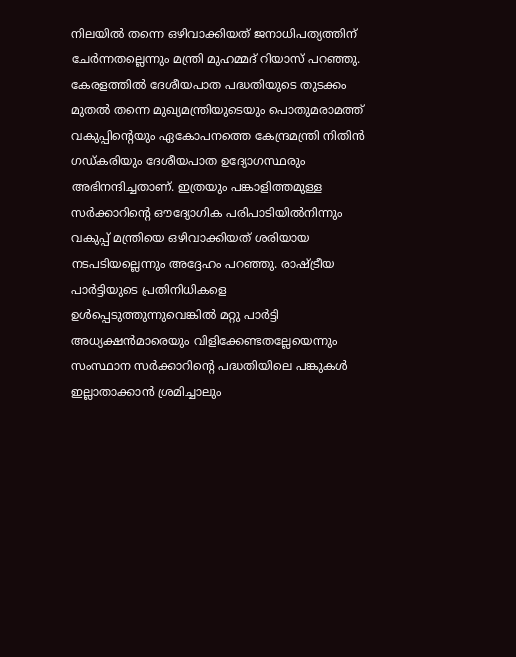നിലയിൽ തന്നെ ഒഴിവാക്കിയത് ജനാധിപത്യത്തിന് ചേർന്നതല്ലെന്നും മന്ത്രി മുഹമ്മദ് റിയാസ് പറഞ്ഞു. കേരളത്തിൽ ദേശീയപാത പദ്ധതിയുടെ തുടക്കം മുതൽ തന്നെ മുഖ്യമന്ത്രിയുടെയും പൊതുമരാമത്ത് വകുപ്പിന്റെയും ഏകോപനത്തെ കേന്ദ്രമന്ത്രി നിതിൻ ഗഡ്കരിയും ദേശീയപാത ഉദ്യോഗസ്ഥരും അഭിനന്ദിച്ചതാണ്. ഇത്രയും പങ്കാളിത്തമുള്ള സർക്കാറിന്റെ ഔദ്യോഗിക പരിപാടിയിൽനിന്നും വകുപ്പ് മന്ത്രിയെ ഒഴിവാക്കിയത് ശരിയായ നടപടിയല്ലെന്നും അദ്ദേഹം പറഞ്ഞു. രാഷ്ട്രീയ പാർട്ടിയുടെ പ്രതിനിധികളെ ഉൾപ്പെടുത്തുന്നുവെങ്കിൽ മറ്റു പാർട്ടി അധ്യക്ഷൻമാരെയും വിളിക്കേണ്ടതല്ലേയെന്നും സംസ്ഥാന സർക്കാറിന്റെ പദ്ധതിയിലെ പങ്കുകൾ ഇല്ലാതാക്കാൻ ശ്രമിച്ചാലും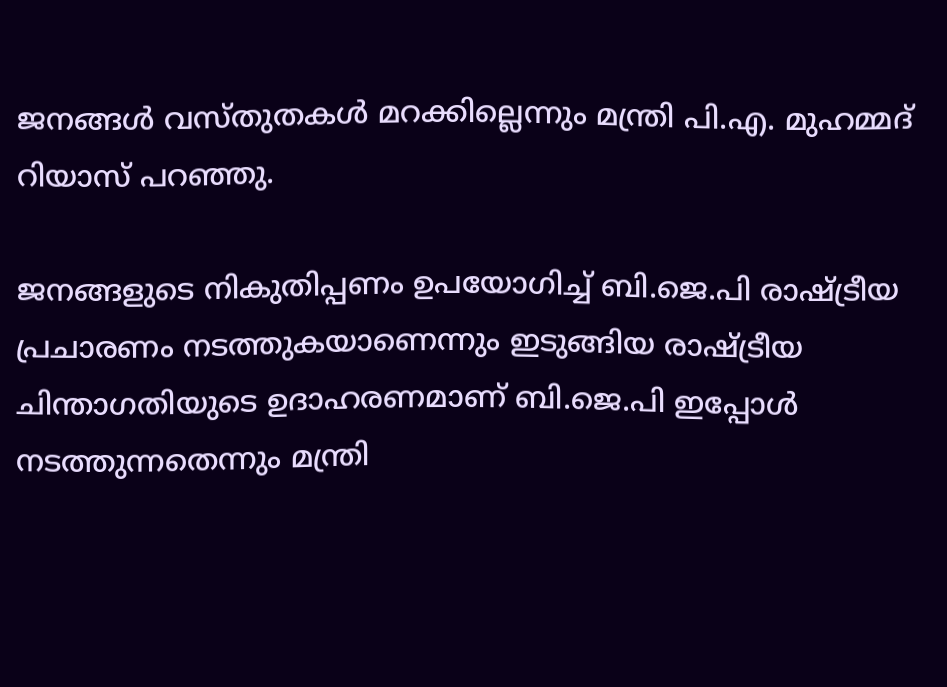ജനങ്ങൾ വസ്തുതകൾ മറക്കില്ലെന്നും മന്ത്രി പി.എ. മുഹമ്മദ് റിയാസ് പറഞ്ഞു.

ജനങ്ങളുടെ നികുതിപ്പണം ഉപയോഗിച്ച് ബി.ജെ.പി രാഷ്ട്രീയ പ്രചാരണം നടത്തുകയാണെന്നും ഇടുങ്ങിയ രാഷ്ട്രീയ ചിന്താഗതിയുടെ ഉദാഹരണമാണ് ബി.ജെ.പി ഇപ്പോൾ നടത്തുന്നതെന്നും മന്ത്രി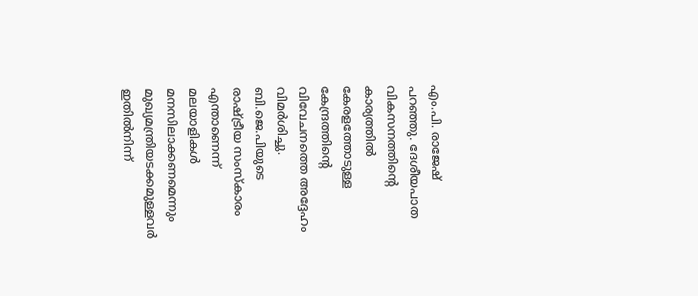എം.പി. രാജേഷ് പറഞ്ഞു. ദേശീയപാത വികസനത്തിന്റെ കാര്യത്തിൽ കേരളത്തോടുള്ള കേന്ദ്രത്തിന്റെ വിവേചനത്തെ അദ്ദേഹം വിമർശിച്ചു. ബി.ജെ.പിയുടെ രാഷ്ട്രീയ സംസ്കാരം എന്താണെന്ന് മലയാളികൾ മനസിലാക്കണമെന്നും മുഖ്യമന്ത്രിയടക്കമുള്ളവർ ഇതിൽനിന്ന്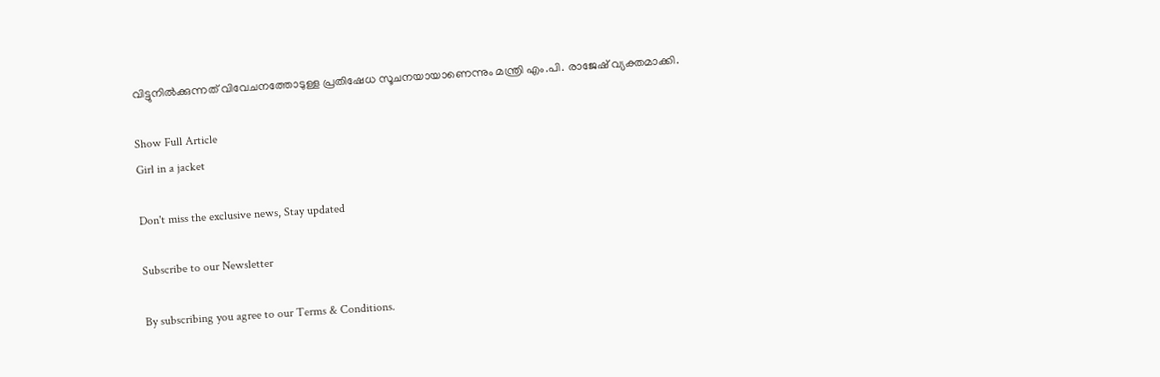വിട്ടുനിൽക്കുന്നത് വിവേചനത്തോടുള്ള പ്രതിഷേധ സൂചനയായാണെന്നും മന്ത്രി എം.പി. രാജേഷ് വ്യക്തമാക്കി.

Show Full Article
Girl in a jacket

Don't miss the exclusive news, Stay updated

Subscribe to our Newsletter

By subscribing you agree to our Terms & Conditions.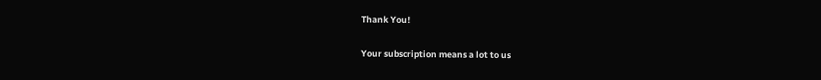Thank You!

Your subscription means a lot to us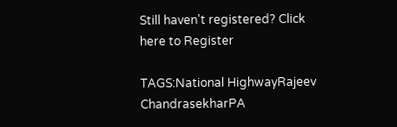Still haven't registered? Click here to Register

TAGS:National HighwayRajeev ChandrasekharPA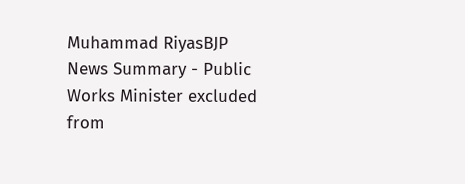Muhammad RiyasBJP
News Summary - Public Works Minister excluded from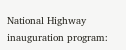National Highway inauguration program: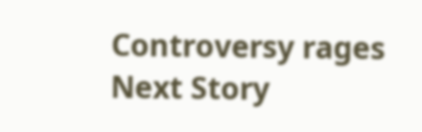Controversy rages
Next Story